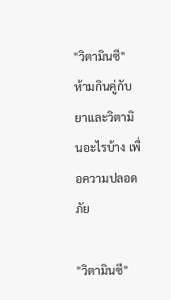"วิตามินซี" ห้ามกินคู่กับยาและวิตามินอะไรบ้าง เพื่อความปลอดภัย

"วิตามินซี"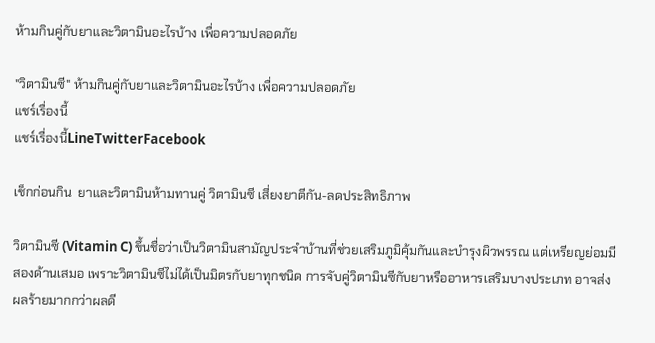ห้ามกินคู่กับยาและวิตามินอะไรบ้าง เพื่อความปลอดภัย

"วิตามินซี" ห้ามกินคู่กับยาและวิตามินอะไรบ้าง เพื่อความปลอดภัย
แชร์เรื่องนี้
แชร์เรื่องนี้LineTwitterFacebook

เช็กก่อนกิน  ยาและวิตามินห้ามทานคู่ วิตามินซี เสี่ยงยาตีกัน-ลดประสิทธิภาพ

วิตามินซี (Vitamin C) ขึ้นชื่อว่าเป็นวิตามินสามัญประจำบ้านที่ช่วยเสริมภูมิคุ้มกันและบำรุงผิวพรรณ แต่เหรียญย่อมมีสองด้านเสมอ เพราะวิตามินซีไม่ได้เป็นมิตรกับยาทุกชนิด การจับคู่วิตามินซีกับยาหรืออาหารเสริมบางประเภท อาจส่งผลร้ายมากกว่าผลดี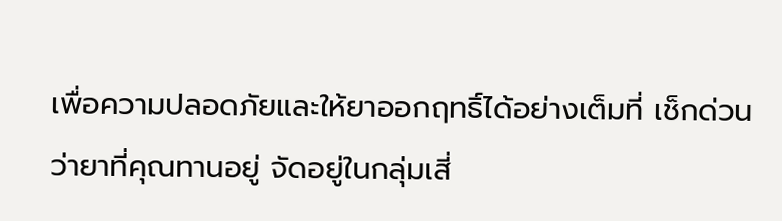เพื่อความปลอดภัยและให้ยาออกฤทธิ์ได้อย่างเต็มที่ เช็กด่วนว่ายาที่คุณทานอยู่ จัดอยู่ในกลุ่มเสี่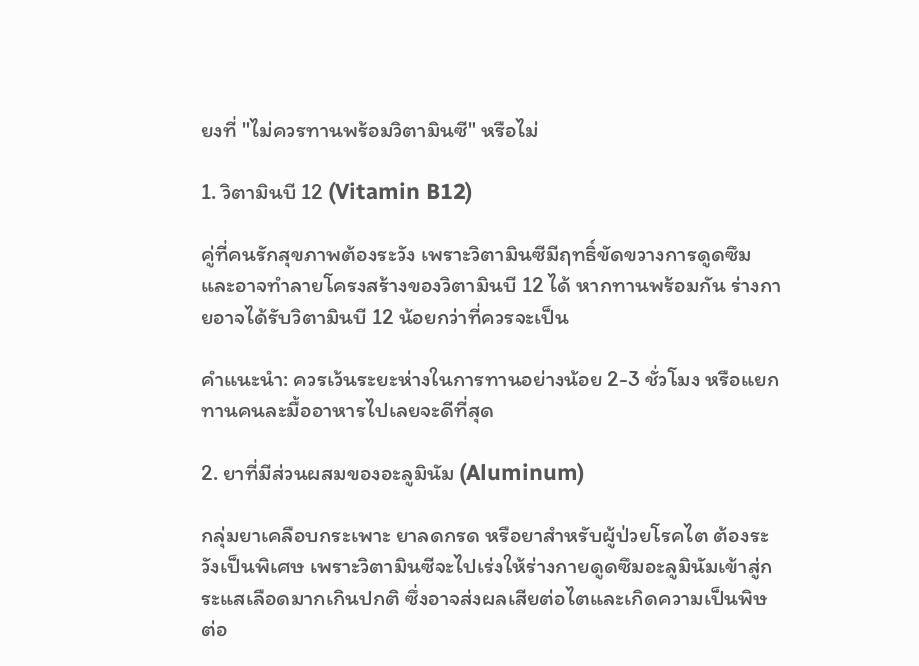ยงที่ "ไม่ควรทานพร้อมวิตามินซี" หรือไม่

1. วิตามินบี 12 (Vitamin B12)

คู่ที่คนรักสุขภาพต้องระวัง เพราะวิตามินซีมีฤทธิ์ขัดขวางการดูดซึมและอาจทำลายโครงสร้างของวิตามินบี 12 ได้ หากทานพร้อมกัน ร่างกายอาจได้รับวิตามินบี 12 น้อยกว่าที่ควรจะเป็น

คำแนะนำ: ควรเว้นระยะห่างในการทานอย่างน้อย 2-3 ชั่วโมง หรือแยกทานคนละมื้ออาหารไปเลยจะดีที่สุด

2. ยาที่มีส่วนผสมของอะลูมินัม (Aluminum)

กลุ่มยาเคลือบกระเพาะ ยาลดกรด หรือยาสำหรับผู้ป่วยโรคไต ต้องระวังเป็นพิเศษ เพราะวิตามินซีจะไปเร่งให้ร่างกายดูดซึมอะลูมินัมเข้าสู่กระแสเลือดมากเกินปกติ ซึ่งอาจส่งผลเสียต่อไตและเกิดความเป็นพิษต่อ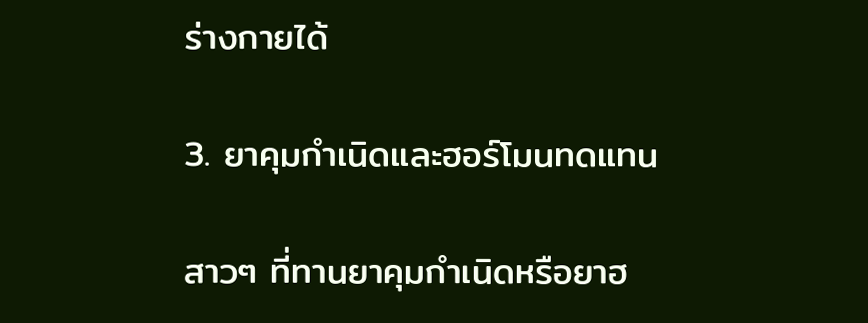ร่างกายได้

3. ยาคุมกำเนิดและฮอร์โมนทดแทน

สาวๆ ที่ทานยาคุมกำเนิดหรือยาฮ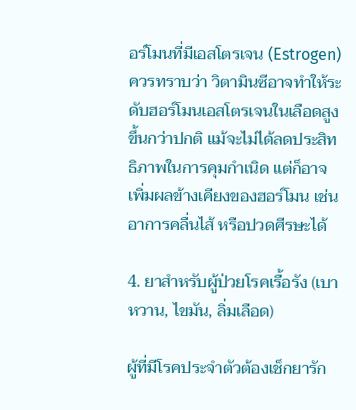อร์โมนที่มีเอสโตรเจน (Estrogen) ควรทราบว่า วิตามินซีอาจทำให้ระดับฮอร์โมนเอสโตรเจนในเลือดสูงขึ้นกว่าปกติ แม้จะไม่ได้ลดประสิทธิภาพในการคุมกำเนิด แต่ก็อาจเพิ่มผลข้างเคียงของฮอร์โมน เช่น อาการคลื่นไส้ หรือปวดศีรษะได้

4. ยาสำหรับผู้ป่วยโรคเรื้อรัง (เบาหวาน, ไขมัน, ลิ่มเลือด)

ผู้ที่มีโรคประจำตัวต้องเช็กยารัก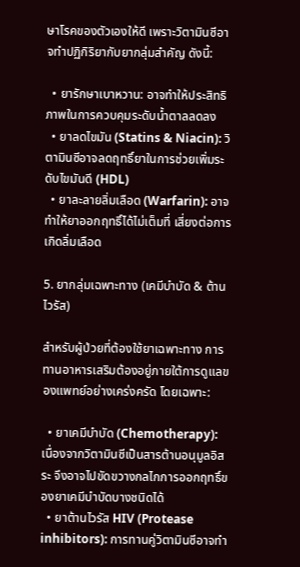ษาโรคของตัวเองให้ดี เพราะวิตามินซีอาจทำปฏิกิริยากับยากลุ่มสำคัญ ดังนี้:

  • ยารักษาเบาหวาน: อาจทำให้ประสิทธิภาพในการควบคุมระดับน้ำตาลลดลง
  • ยาลดไขมัน (Statins & Niacin): วิตามินซีอาจลดฤทธิ์ยาในการช่วยเพิ่มระดับไขมันดี (HDL)
  • ยาละลายลิ่มเลือด (Warfarin): อาจทำให้ยาออกฤทธิ์ได้ไม่เต็มที่ เสี่ยงต่อการเกิดลิ่มเลือด

5. ยากลุ่มเฉพาะทาง (เคมีบำบัด & ต้านไวรัส)

สำหรับผู้ป่วยที่ต้องใช้ยาเฉพาะทาง การทานอาหารเสริมต้องอยู่ภายใต้การดูแลของแพทย์อย่างเคร่งครัด โดยเฉพาะ:

  • ยาเคมีบำบัด (Chemotherapy): เนื่องจากวิตามินซีเป็นสารต้านอนุมูลอิสระ จึงอาจไปขัดขวางกลไกการออกฤทธิ์ของยาเคมีบำบัดบางชนิดได้
  • ยาต้านไวรัส HIV (Protease inhibitors): การทานคู่วิตามินซีอาจทำ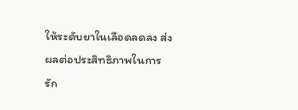ให้ระดับยาในเลือดลดลง ส่งผลต่อประสิทธิภาพในการรัก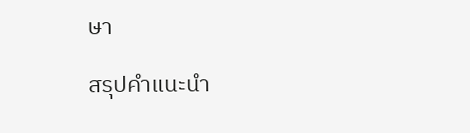ษา

สรุปคำแนะนำ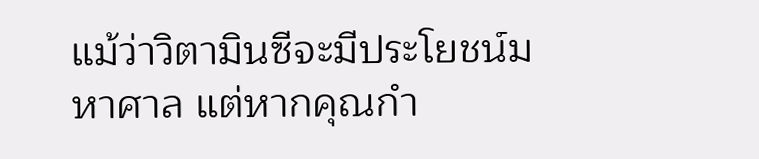แม้ว่าวิตามินซีจะมีประโยชน์มหาศาล แต่หากคุณกำ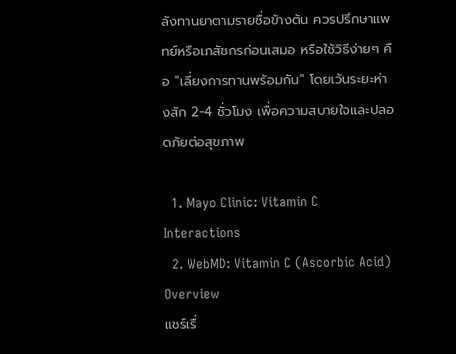ลังทานยาตามรายชื่อข้างต้น ควรปรึกษาแพทย์หรือเภสัชกรก่อนเสมอ หรือใช้วิธีง่ายๆ คือ "เลี่ยงการทานพร้อมกัน" โดยเว้นระยะห่างสัก 2-4 ชั่วโมง เพื่อความสบายใจและปลอดภัยต่อสุขภาพ

  1. Mayo Clinic: Vitamin C Interactions
  2. WebMD: Vitamin C (Ascorbic Acid) Overview
แชร์เรื่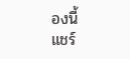องนี้
แชร์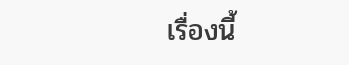เรื่องนี้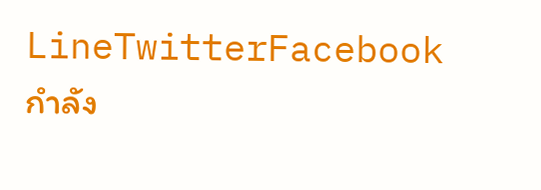LineTwitterFacebook
กำลัง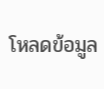โหลดข้อมูล